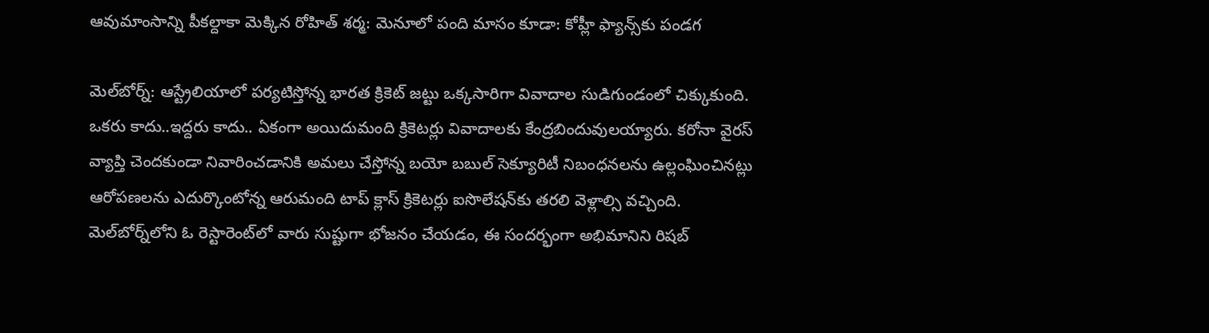ఆవుమాంసాన్ని పీకల్దాకా మెక్కిన రోహిత్ శర్మ: మెనూలో పంది మాసం కూడా: కోహ్లీ ఫ్యాన్స్‌కు పండగ

మెల్‌బోర్న్: ఆస్ట్రేలియాలో పర్యటిస్తోన్న భారత క్రికెట్ జట్టు ఒక్కసారిగా వివాదాల సుడిగుండంలో చిక్కుకుంది. ఒకరు కాదు..ఇద్దరు కాదు.. ఏకంగా అయిదుమంది క్రికెటర్లు వివాదాలకు కేంద్రబిందువులయ్యారు. కరోనా వైరస్ వ్యాప్తి చెందకుండా నివారించడానికి అమలు చేస్తోన్న బయో బబుల్ సెక్యూరిటీ నిబంధనలను ఉల్లంఘించినట్లు ఆరోపణలను ఎదుర్కొంటోన్న ఆరుమంది టాప్ క్లాస్ క్రికెటర్లు ఐసొలేషన్‌కు తరలి వెళ్లాల్సి వచ్చింది. మెల్‌బోర్న్‌లోని ఓ రెస్టారెంట్‌లో వారు సుష్టుగా భోజనం చేయడం, ఈ సందర్భంగా అభిమానిని రిషబ్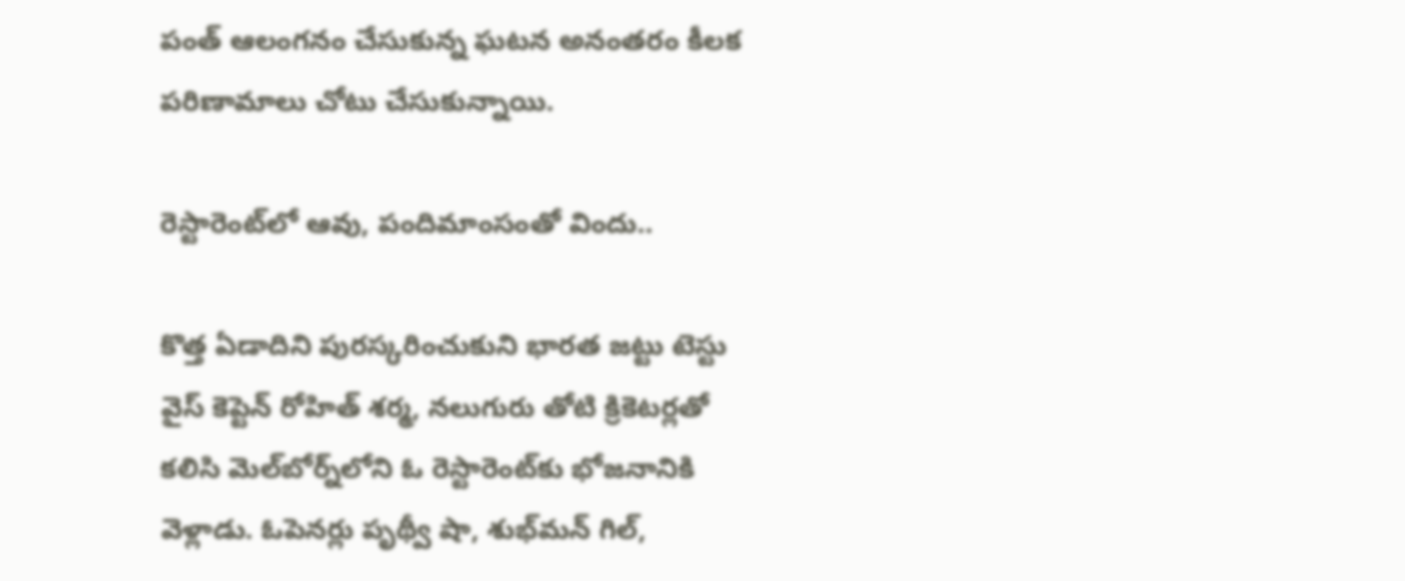పంత్ ఆలంగనం చేసుకున్న ఘటన అనంతరం కీలక పరిణామాలు చోటు చేసుకున్నాయి.

రెస్టారెంట్‌లో ఆవు, పందిమాంసంతో విందు..

కొత్త ఏడాదిని పురస్కరించుకుని భారత జట్టు టెస్టు వైస్‌ కెప్టెన్‌ రోహిత్‌ శర్మ, నలుగురు తోటి క్రికెటర్లతో కలిసి మెల్‌బోర్న్‌లోని ఓ రెస్టారెంట్‌కు భోజనానికి వెళ్లాడు. ఓపెనర్లు పృథ్వీ షా, శుభ్‌మన్‌ గిల్,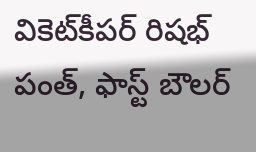వికెట్‌కీపర్‌ రిషభ్‌ పంత్, ఫాస్ట్ బౌలర్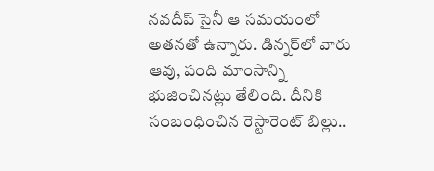నవదీప్‌ సైనీ ఆ సమయంలో అతనతో ఉన్నారు. డిన్నర్‌లో వారు ఆవు, పంది మాంసాన్ని భుజించినట్లు తేలింది. దీనికి సంబంధించిన రెస్టారెంట్ బిల్లు..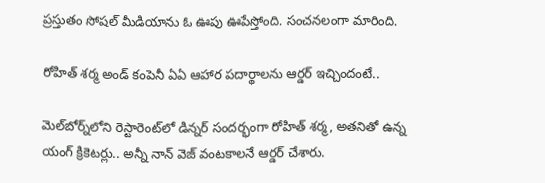ప్రస్తుతం సోషల్ మీడియాను ఓ ఊపు ఊపేస్తోంది. సంచనలంగా మారింది.

రోహిత్ శర్మ అండ్ కంపెనీ ఏఏ ఆహార పదార్థాలను ఆర్డర్ ఇచ్చిందంటే..

మెల్‌బోర్న్‌లోని రెస్టారెంట్‌లో డిన్నర్ సందర్భంగా రోహిత్ శర్మ, అతనితో ఉన్న యంగ్ క్రికెటర్లు.. అన్నీ నాన్ వెజ్ వంటకాలనే ఆర్డర్ చేశారు.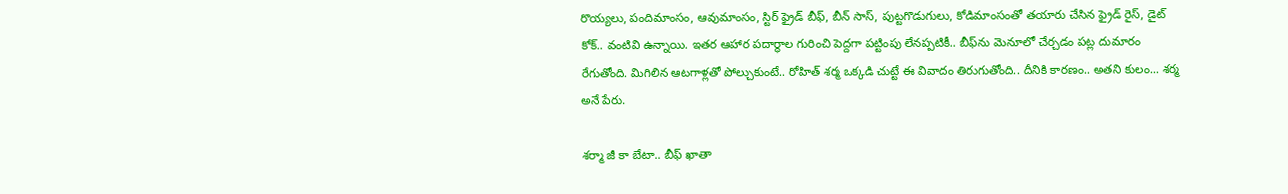రొయ్యలు, పందిమాంసం, ఆవుమాంసం, స్టిర్ ఫ్రైడ్ బీఫ్, బీన్ సాస్, పుట్టగొడుగులు, కోడిమాంసంతో తయారు చేసిన ఫ్రైడ్ రైస్, డైట్ కోక్.. వంటివి ఉన్నాయి. ఇతర ఆహార పదార్థాల గురించి పెద్దగా పట్టింపు లేనప్పటికీ.. బీఫ్‌ను మెనూలో చేర్చడం పట్ల దుమారం రేగుతోంది. మిగిలిన ఆటగాళ్లతో పోల్చుకుంటే.. రోహిత్ శర్మ ఒక్కడి చుట్టే ఈ వివాదం తిరుగుతోంది.. దీనికి కారణం.. అతని కులం... శర్మ అనే పేరు.

శర్మా జీ కా బేటా.. బీఫ్ ఖాతా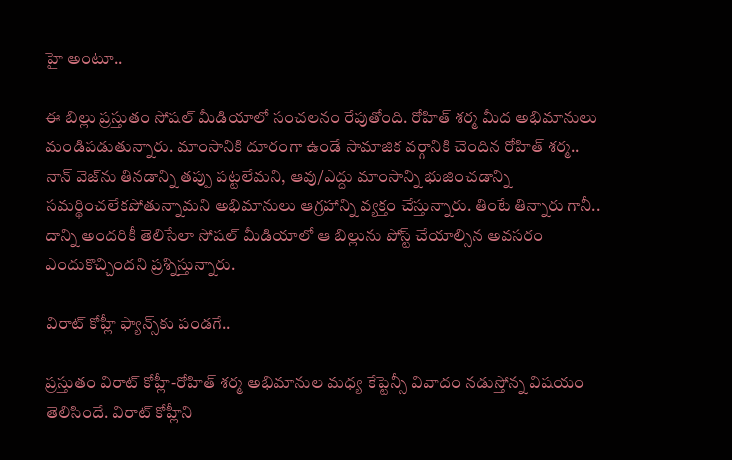హై అంటూ..

ఈ బిల్లు ప్రస్తుతం సోషల్ మీడియాలో సంచలనం రేపుతోంది. రోహిత్ శర్మ మీద అభిమానులు మండిపడుతున్నారు. మాంసానికి దూరంగా ఉండే సామాజిక వర్గానికి చెందిన రోహిత్ శర్మ.. నాన్ వెజ్‌ను తినడాన్ని తప్పు పట్టలేమని, ఆవు/ఎద్దు మాంసాన్ని భుజించడాన్ని సమర్థించలేకపోతున్నామని అభిమానులు ఆగ్రహాన్ని వ్యక్తం చేస్తున్నారు. తింటే తిన్నారు గానీ.. దాన్ని అందరికీ తెలిసేలా సోషల్ మీడియాలో ఆ బిల్లును పోస్ట్ చేయాల్సిన అవసరం ఎందుకొచ్చిందని ప్రశ్నిస్తున్నారు.

విరాట్ కోహ్లీ ఫ్యాన్స్‌కు పండగే..

ప్రస్తుతం విరాట్ కోహ్లీ-రోహిత్ శర్మ అభిమానుల మధ్య కేప్టెన్సీ వివాదం నడుస్తోన్న విషయం తెలిసిందే. విరాట్ కోహ్లీని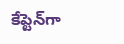కేప్టెన్‌గా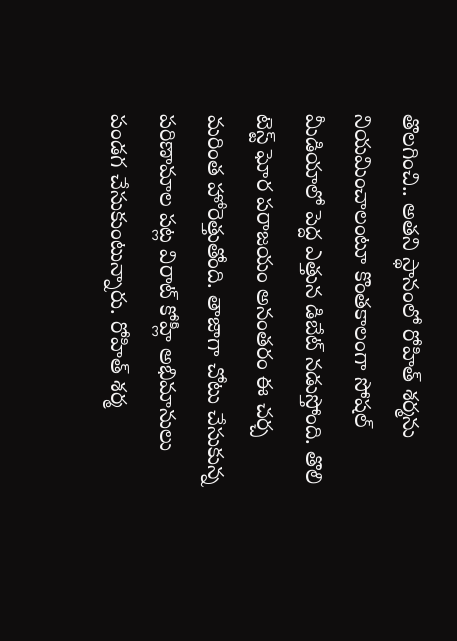తొలగించి.. అతని స్థానంలో రోహిత్ శర్మను నియమించాలంటూ కొంతకాలంగా సోషల్ మీడియాలో పెద్ద ఎత్తున డిబేట్ నడుస్తోంది. తొలి టెస్ట్ ఘోర పరాజయం అనంతరం ఈ చర్చ మరింత హోరెత్తుతోంది. తాజాగా చోటు చేసుకున్న పరిణామాల పట్ల విరాట్ కోహ్లీ అభిమానులు పండగ చేసుకుంటున్నారు. రోహిత్ శర్మ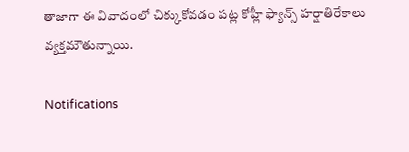తాజాగా ఈ వివాదంలో చిక్కుకోవడం పట్ల కోహ్లీ ఫ్యాన్స్ హర్షాతిరేకాలు వ్యక్తమౌతున్నాయి.

Notifications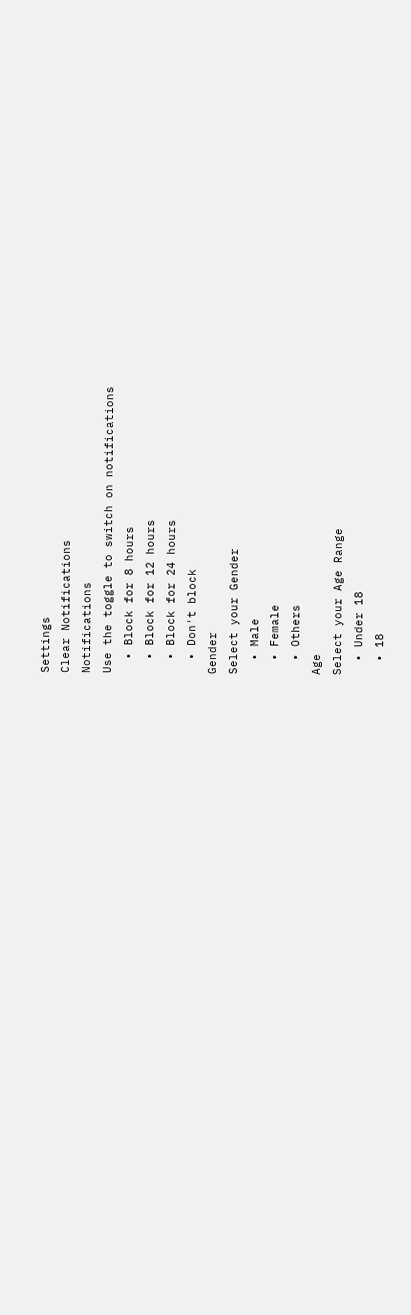Settings
Clear Notifications
Notifications
Use the toggle to switch on notifications
  • Block for 8 hours
  • Block for 12 hours
  • Block for 24 hours
  • Don't block
Gender
Select your Gender
  • Male
  • Female
  • Others
Age
Select your Age Range
  • Under 18
  • 18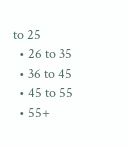to 25
  • 26 to 35
  • 36 to 45
  • 45 to 55
  • 55+